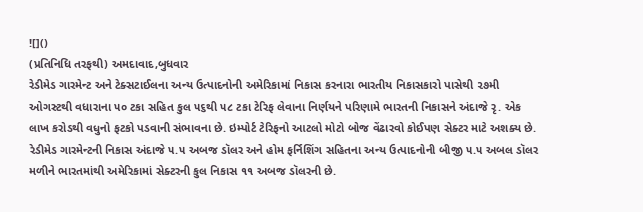![]()
(પ્રતિનિધિ તરફથી) અમદાવાદ,બુધવાર
રેડીમેડ ગારમેન્ટ અને ટેક્સટાઈલના અન્ય ઉત્પાદનોની અમેરિકામાં નિકાસ કરનારા ભારતીય નિકાસકારો પાસેથી ૨૭મી ઓગસ્ટથી વધારાના ૫૦ ટકા સહિત કુલ ૫૬થી ૫૮ ટકા ટેરિફ લેવાના નિર્ણયને પરિણામે ભારતની નિકાસને અંદાજે રૃ. એક લાખ કરોડથી વધુનો ફટકો પડવાની સંભાવના છે. ઇમ્પોર્ટ ટેરિફનો આટલો મોટો બોજ વેંઢારવો કોઈપણ સેક્ટર માટે અશક્ય છે. રેડીમેડ ગારમેન્ટની નિકાસ અંદાજે ૫.૫ અબજ ડૉલર અને હોમ ફર્નિશિંગ સહિતના અન્ય ઉત્પાદનોની બીજી ૫.૫ અબલ ડૉલર મળીને ભારતમાંથી અમેરિકામાં સેક્ટરની કુલ નિકાસ ૧૧ અબજ ડૉલરની છે.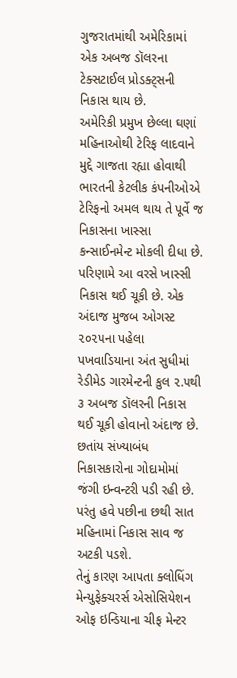ગુજરાતમાંથી અમેરિકામાં એક અબજ ડૉલરના ટેક્સટાઈલ પ્રોડક્ટ્સની નિકાસ થાય છે.
અમેરિકી પ્રમુખ છેલ્લા ઘણાં મહિનાઓથી ટેરિફ લાદવાને મુદ્દે ગાજતા રહ્યા હોવાથી ભારતની કેટલીક કંપનીઓએ ટેરિફનો અમલ થાય તે પૂર્વે જ નિકાસના ખાસ્સા કન્સાઈનમેન્ટ મોકલી દીધા છે. પરિણામે આ વરસે ખાસ્સી નિકાસ થઈ ચૂકી છે. એક અંદાજ મુજબ ઓગસ્ટ ૨૦૨૫ના પહેલા પખવાડિયાના અંત સુધીમાં રેડીમેડ ગારમેન્ટની કુલ ૨.૫થી ૩ અબજ ડૉલરની નિકાસ થઈ ચૂકી હોવાનો અંદાજ છે. છતાંય સંખ્યાબંધ નિકાસકારોના ગોદામોમાં જંગી ઇન્વન્ટરી પડી રહી છે. પરંતુ હવે પછીના છથી સાત મહિનામાં નિકાસ સાવ જ અટકી પડશે.
તેનું કારણ આપતા ક્લોધિંગ મેન્યુફેક્ચરર્સ એસોસિયેશન ઓફ ઇન્ડિયાના ચીફ મેન્ટર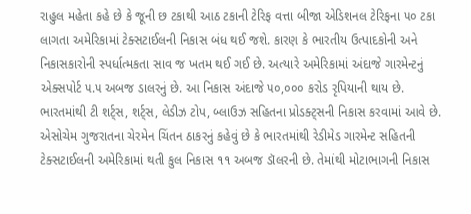રાહુલ મહેતા કહે છે કે જૂની છ ટકાથી આઠ ટકાની ટેરિફ વત્તા બીજા એડિશનલ ટેરિફના ૫૦ ટકા લાગતા અમેરિકામાં ટેક્સટાઈલની નિકાસ બંધ થઈ જશે. કારણ કે ભારતીય ઉત્પાદકોની અને નિકાસકારોની સ્પર્ધાત્મકતા સાવ જ ખતમ થઈ ગઈ છે. અત્યારે અમેરિકામાં અંદાજે ગારમેન્ટનું એક્સપોર્ટ ૫.૫ અબજ ડાલરનું છે. આ નિકાસ અંદાજે ૫૦,૦૦૦ કરોડ રૃપિયાની થાય છે. ભારતમાંથી ટી શર્ટ્સ, શર્ટ્સ, લેડીઝ ટોપ, બ્લાઉઝ સહિતના પ્રોડક્ટ્સની નિકાસ કરવામાં આવે છે.
એસોચેમ ગુજરાતના ચેરમેન ચિંતન ઠાકરનું કહેવું છે કે ભારતમાંથી રેડીમેડ ગારમેન્ટ સહિતની ટેક્સટાઈલની અમેરિકામાં થતી કુલ નિકાસ ૧૧ અબજ ડૉલરની છે. તેમાંથી મોટાભાગની નિકાસ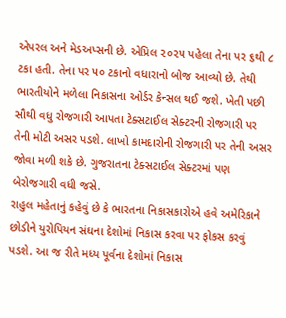એપરલ અને મેડઅપ્સની છે. એપ્રિલ ૨૦૨૫ પહેલા તેના પર ૬થી ૮ ટકા હતી. તેના પર ૫૦ ટકાનો વધારાનો બોજ આવ્યો છે. તેથી ભારતીયોને મળેલા નિકાસના ઓર્ડર કેન્સલ થઈ જશે. ખેતી પછી સૌથી વધુ રોજગારી આપતા ટેક્સટાઈલ સેક્ટરની રોજગારી પર તેની મોટી અસર પડશે. લાખો કામદારોની રોજગારી પર તેની અસર જોવા મળી શકે છે. ગુજરાતના ટેક્સટાઈલ સેક્ટરમાં પણ બેરોજગારી વધી જસે.
રાહુલ મહેતાનું કહેવું છે કે ભારતના નિકાસકારોએ હવે અમેરિકાને છોડીને યુરોપિયન સંઘના દેશોમાં નિકાસ કરવા પર ફોકસ કરવું પડશે. આ જ રીતે મધ્ય પૂર્વના દેશોમાં નિકાસ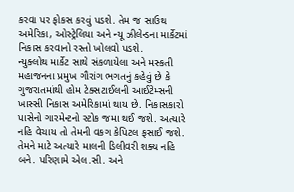કરવા પર ફોકસ કરવું પડશે. તેમ જ સાઉથ અમેરિકા, ઓસ્ટ્રેલિયા અને ન્યૂ ઝીલેન્ડના માર્કેટમાં નિકાસ કરવાનો રસ્તો ખોલવો પડશે.
ન્યુક્લોથ માર્કેટ સાથે સંકળાયેલા અને મસ્કતી મહાજનના પ્રમુખ ગૌરાંગ ભગતનું કહેવું છે કે ગુજરાતમાંથી હોમ ટેક્સટાઈલની આઈટેમ્સની ખાસ્સી નિકાસ અમેરિકામાં થાય છે. નિકાસકારો પાસેનો ગારમેન્ટનો સ્ટોક જમા થઈ જશે. અત્યારે નહિ વેચાય તો તેમની વકગ કેપિટલ ફસાઈ જશે. તેમને માટે અત્યારે માલની ડિલીવરી શક્ય નહિ બને. પરિણામે એલ.સી. અને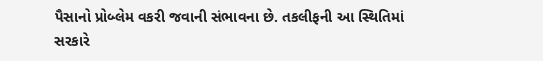પૈસાનો પ્રોબ્લેમ વકરી જવાની સંભાવના છે. તકલીફની આ સ્થિતિમાં સરકારે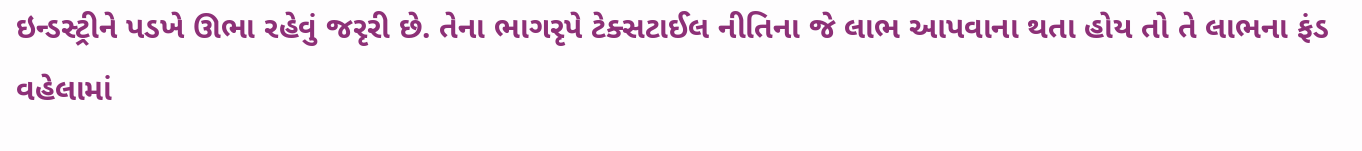ઇન્ડસ્ટ્રીને પડખે ઊભા રહેવું જરૃરી છે. તેના ભાગરૃપે ટેક્સટાઈલ નીતિના જે લાભ આપવાના થતા હોય તો તે લાભના ફંડ વહેલામાં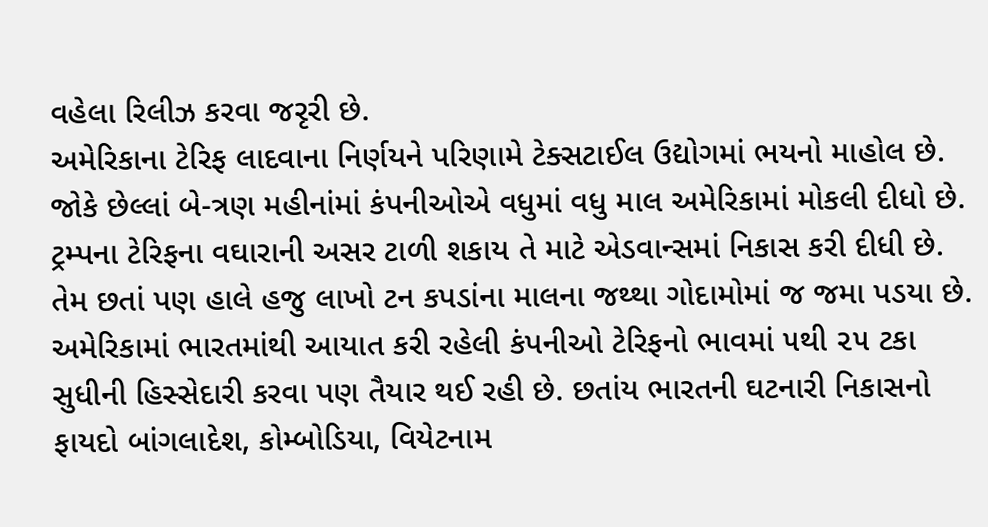વહેલા રિલીઝ કરવા જરૃરી છે.
અમેરિકાના ટેરિફ લાદવાના નિર્ણયને પરિણામે ટેક્સટાઈલ ઉદ્યોગમાં ભયનો માહોલ છે. જોકે છેલ્લાં બે-ત્રણ મહીનાંમાં કંપનીઓએ વધુમાં વધુ માલ અમેરિકામાં મોકલી દીધો છે. ટ્રમ્પના ટેરિફના વઘારાની અસર ટાળી શકાય તે માટે એડવાન્સમાં નિકાસ કરી દીધી છે. તેમ છતાં પણ હાલે હજુ લાખો ટન કપડાંના માલના જથ્થા ગોદામોમાં જ જમા પડયા છે. અમેરિકામાં ભારતમાંથી આયાત કરી રહેલી કંપનીઓ ટેરિફનો ભાવમાં ૫થી ૨૫ ટકા સુધીની હિસ્સેદારી કરવા પણ તૈયાર થઈ રહી છે. છતાંય ભારતની ઘટનારી નિકાસનો ફાયદો બાંગલાદેશ, કોમ્બોડિયા, વિયેટનામ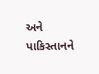અને પાકિસ્તાનને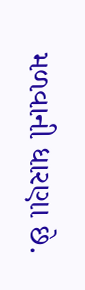મળવાની ધારણા છે.